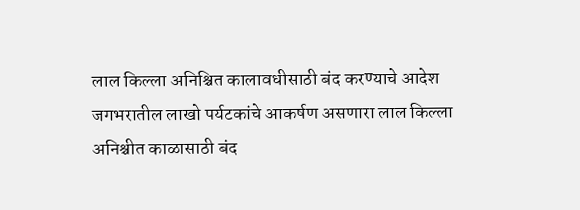लाल किल्ला अनिश्चित कालावधीसाठी बंद करण्याचे आदेश
जगभरातील लाखो पर्यटकांचे आकर्षण असणारा लाल किल्ला अनिश्चीत काळासाठी बंद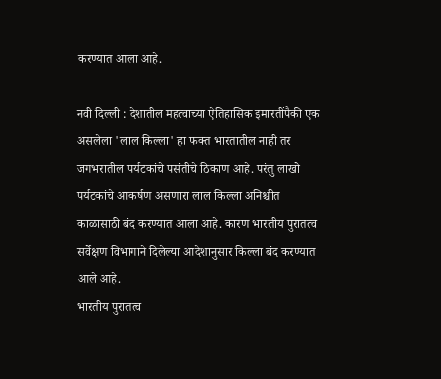करण्यात आला आहे.

नवी दिल्ली : देशातील महत्वाच्या ऐतिहासिक इमारतींपैकी एक असलेला 'लाल किल्ला' हा फक्त भारतातील नाही तर जगभरातील पर्यटकांचे पसंतीचे ठिकाण आहे. परंतु लाखो पर्यटकांचे आकर्षण असणारा लाल किल्ला अनिश्चीत काळासाठी बंद करण्यात आला आहे. कारण भारतीय पुरातत्व सर्वेक्षण विभागाने दिलेल्या आदेशानुसार किल्ला बंद करण्यात आले आहे.
भारतीय पुरातत्व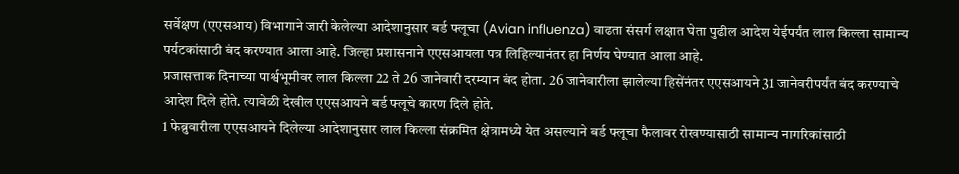सर्वेक्षण (एएसआय) विभागाने जारी केलेल्या आदेशानुसार बर्ड फ्लूचा (Avian influenza) वाढता संसर्ग लक्षात घेता पुढील आदेश येईपर्यंत लाल किल्ला सामान्य पर्यटकांसाठी बंद करण्यात आला आहे. जिल्हा प्रशासनाने एएसआयला पत्र लिहिल्यानंतर हा निर्णय घेण्यात आला आहे.
प्रजासत्ताक दिनाच्या पार्श्वभूमीवर लाल किल्ला 22 ते 26 जानेवारी दरम्यान बंद होता. 26 जानेवारीला झालेल्या हिसेंनंतर एएसआयने 31 जानेवरीपर्यंत बंद करण्याचे आदेश दिले होते. त्यावेळी देखील एएसआयने बर्ड फ्लूचे कारण दिले होते.
1 फेब्रुवारीला एएसआयने दिलेल्या आदेशानुसार लाल किल्ला संक्रमित क्षेत्रामध्ये येत असल्याने बर्ड फ्लूचा फैलावर रोखण्यासाठी सामान्य नागरिकांसाठी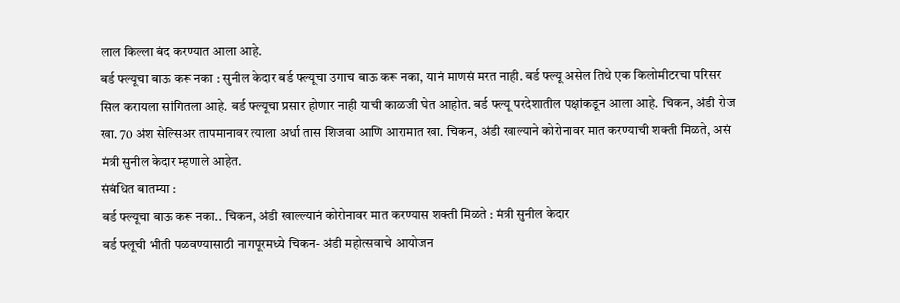लाल किल्ला बंद करण्यात आला आहे.
बर्ड फ्ल्यूचा बाऊ करू नका : सुनील केदार बर्ड फ्ल्यूचा उगाच बाऊ करू नका, यानं माणसं मरत नाही. बर्ड फ्ल्यू असेल तिथे एक किलोमीटरचा परिसर सिल करायला सांगितला आहे. बर्ड फ्ल्यूचा प्रसार होणार नाही याची काळजी घेत आहोत. बर्ड फ्ल्यू परदेशातील पक्षांकडून आला आहे. चिकन, अंडी रोज खा. 70 अंश सेल्सिअर तापमानावर त्याला अर्धा तास शिजवा आणि आरामात खा. चिकन, अंडी खाल्याने कोरोनावर मात करण्याची शक्ती मिळते, असं मंत्री सुनील केदार म्हणाले आहेत.
संबंधित बातम्या :
बर्ड फ्ल्यूचा बाऊ करू नका.. चिकन, अंडी खाल्ल्यानं कोरोनावर मात करण्यास शक्ती मिळते : मंत्री सुनील केदार
बर्ड फ्लूची भीती पळवण्यासाठी नागपूरमध्ये चिकन- अंडी महोत्सवाचे आयोजन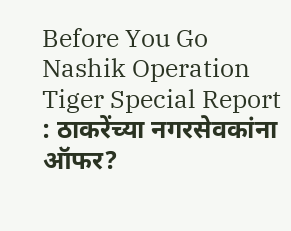Before You Go
Nashik Operation Tiger Special Report : ठाकरेंच्या नगरसेवकांना ऑफर?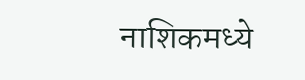नाशिकमध्ये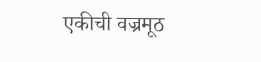एकीची वज्रमूठ